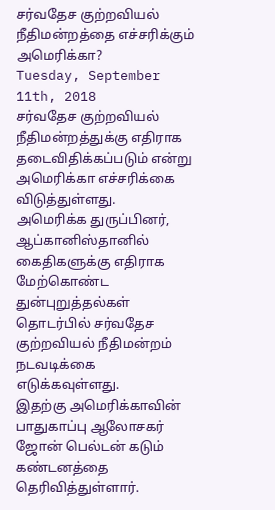சர்வதேச குற்றவியல் நீதிமன்றத்தை எச்சரிக்கும் அமெரிக்கா?
Tuesday, September 11th, 2018
சர்வதேச குற்றவியல் நீதிமன்றத்துக்கு எதிராக தடைவிதிக்கப்படும் என்று அமெரிக்கா எச்சரிக்கை விடுத்துள்ளது.
அமெரிக்க துருப்பினர், ஆப்கானிஸ்தானில் கைதிகளுக்கு எதிராக மேற்கொண்ட துன்புறுத்தல்கள் தொடர்பில் சர்வதேச குற்றவியல் நீதிமன்றம் நடவடிக்கை எடுக்கவுள்ளது.
இதற்கு அமெரிக்காவின் பாதுகாப்பு ஆலோசகர் ஜோன் பெல்டன் கடும் கண்டனத்தை தெரிவித்துள்ளார்.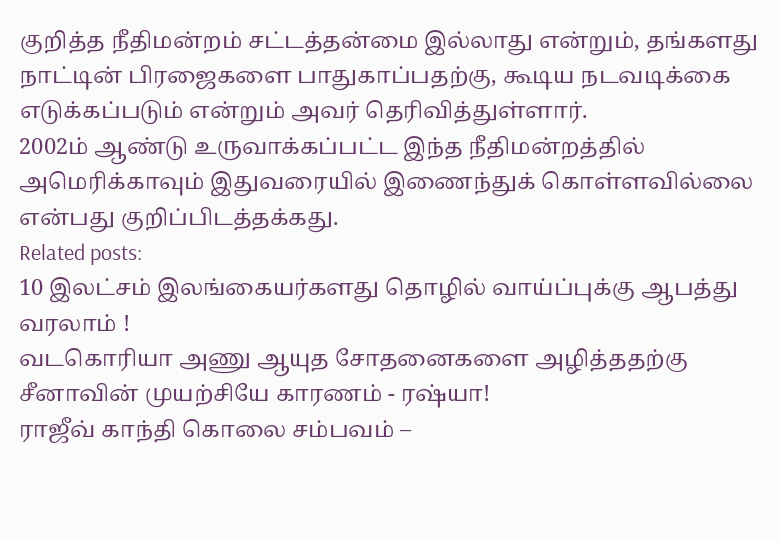குறித்த நீதிமன்றம் சட்டத்தன்மை இல்லாது என்றும், தங்களது நாட்டின் பிரஜைகளை பாதுகாப்பதற்கு, கூடிய நடவடிக்கை எடுக்கப்படும் என்றும் அவர் தெரிவித்துள்ளார்.
2002ம் ஆண்டு உருவாக்கப்பட்ட இந்த நீதிமன்றத்தில் அமெரிக்காவும் இதுவரையில் இணைந்துக் கொள்ளவில்லை என்பது குறிப்பிடத்தக்கது.
Related posts:
10 இலட்சம் இலங்கையர்களது தொழில் வாய்ப்புக்கு ஆபத்து வரலாம் !
வடகொரியா அணு ஆயுத சோதனைகளை அழித்ததற்கு சீனாவின் முயற்சியே காரணம் - ரஷ்யா!
ராஜீவ் காந்தி கொலை சம்பவம் –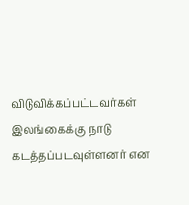விடுவிக்கப்பட்டவர்கள் இலங்கைக்கு நாடு கடத்தப்படவுள்ளனர் என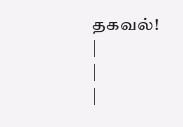தகவல்!
|
|
|